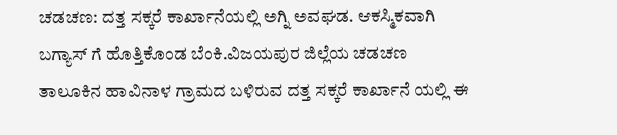ಚಡಚಣ: ದತ್ತ ಸಕ್ಕರೆ ಕಾರ್ಖಾನೆಯಲ್ಲಿ ಅಗ್ನಿ ಅವಘಡ. ಆಕಸ್ಮಿಕವಾಗಿ ಬಗ್ಯಾಸ್ ಗೆ ಹೊತ್ತಿಕೊಂಡ ಬೆಂಕಿ.ವಿಜಯಪುರ ಜಿಲ್ಲೆಯ ಚಡಚಣ ತಾಲೂಕಿನ ಹಾವಿನಾಳ ಗ್ರಾಮದ ಬಳಿರುವ ದತ್ತ ಸಕ್ಕರೆ ಕಾರ್ಖಾನೆ ಯಲ್ಲಿ ಈ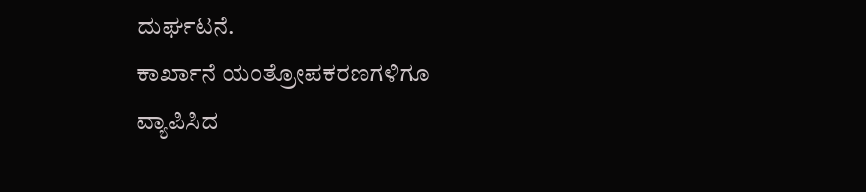ದುರ್ಘಟನೆ.
ಕಾರ್ಖಾನೆ ಯಂತ್ರೋಪಕರಣಗಳಿಗೂ ವ್ಯಾಪಿಸಿದ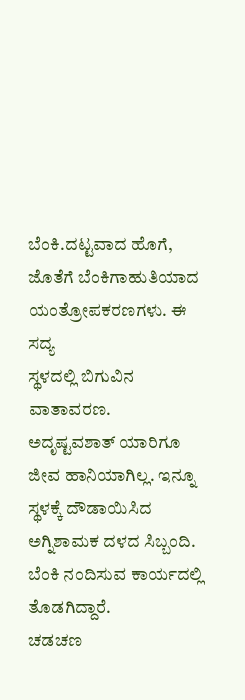ಬೆಂಕಿ.ದಟ್ಟವಾದ ಹೊಗೆ, ಜೊತೆಗೆ ಬೆಂಕಿಗಾಹುತಿಯಾದ ಯಂತ್ರೋಪಕರಣಗಳು. ಈ ಸದ್ಯ
ಸ್ಥಳದಲ್ಲಿ ಬಿಗುವಿನ ವಾತಾವರಣ.
ಅದೃಷ್ಟವಶಾತ್ ಯಾರಿಗೂ ಜೀವ ಹಾನಿಯಾಗಿಲ್ಲ. ಇನ್ನೂ ಸ್ಥಳಕ್ಕೆ ದೌಡಾಯಿಸಿದ ಅಗ್ನಿಶಾಮಕ ದಳದ ಸಿಬ್ಬಂದಿ. ಬೆಂಕಿ ನಂದಿಸುವ ಕಾರ್ಯದಲ್ಲಿ ತೊಡಗಿದ್ದಾರೆ.
ಚಡಚಣ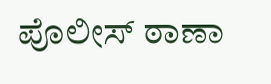ಪೊಲೀಸ್ ಠಾಣಾ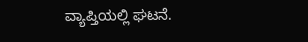ವ್ಯಾಪ್ತಿಯಲ್ಲಿ ಘಟನೆ.